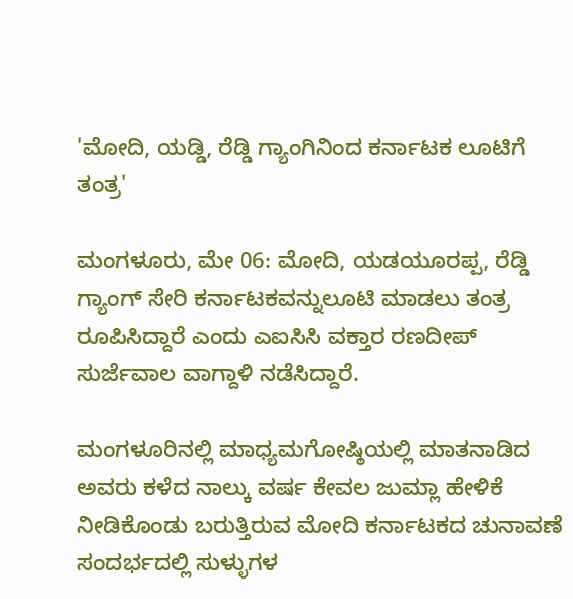'ಮೋದಿ, ಯಡ್ಡಿ, ರೆಡ್ಡಿ ಗ್ಯಾಂಗಿನಿಂದ ಕರ್ನಾಟಕ ಲೂಟಿಗೆ ತಂತ್ರ'

ಮಂಗಳೂರು, ಮೇ 06: ಮೋದಿ, ಯಡಯೂರಪ್ಪ, ರೆಡ್ಡಿ ಗ್ಯಾಂಗ್ ಸೇರಿ ಕರ್ನಾಟಕವನ್ನುಲೂಟಿ ಮಾಡಲು ತಂತ್ರ ರೂಪಿಸಿದ್ದಾರೆ ಎಂದು ಎಐಸಿಸಿ ವಕ್ತಾರ ರಣದೀಪ್ ಸುರ್ಜೆವಾಲ ವಾಗ್ದಾಳಿ ನಡೆಸಿದ್ದಾರೆ.

ಮಂಗಳೂರಿನಲ್ಲಿ ಮಾಧ್ಯಮಗೋಷ್ಠಿಯಲ್ಲಿ ಮಾತನಾಡಿದ ಅವರು ಕಳೆದ ನಾಲ್ಕು ವರ್ಷ ಕೇವಲ ಜುಮ್ಲಾ ಹೇಳಿಕೆ ನೀಡಿಕೊಂಡು ಬರುತ್ತಿರುವ ಮೋದಿ ಕರ್ನಾಟಕದ ಚುನಾವಣೆ ಸಂದರ್ಭದಲ್ಲಿ ಸುಳ್ಳುಗಳ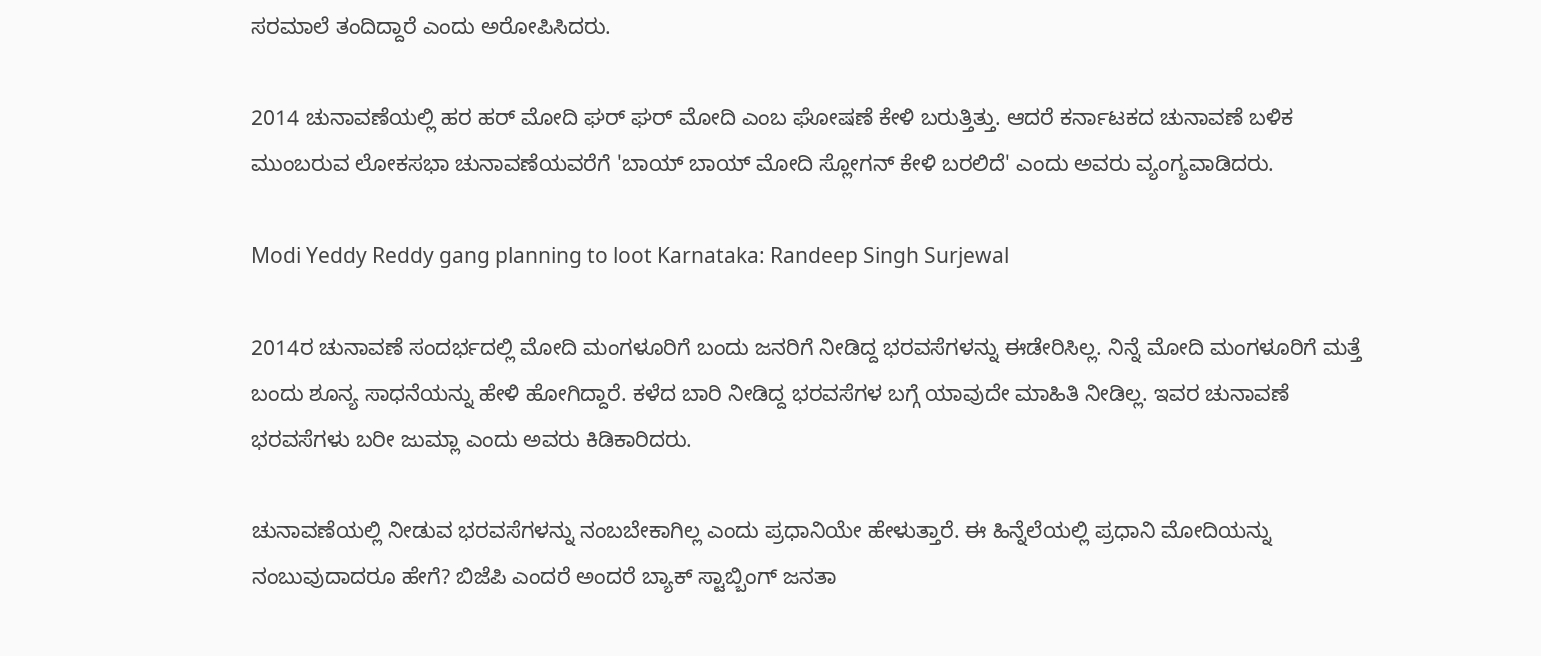ಸರಮಾಲೆ ತಂದಿದ್ದಾರೆ ಎಂದು ಅರೋಪಿಸಿದರು.

2014 ಚುನಾವಣೆಯಲ್ಲಿ ಹರ ಹರ್ ಮೋದಿ ಘರ್ ಘರ್ ಮೋದಿ ಎಂಬ ಘೋಷಣೆ ಕೇಳಿ ಬರುತ್ತಿತ್ತು. ಆದರೆ ಕರ್ನಾಟಕದ ಚುನಾವಣೆ ಬಳಿಕ ಮುಂಬರುವ ಲೋಕಸಭಾ ಚುನಾವಣೆಯವರೆಗೆ 'ಬಾಯ್ ಬಾಯ್ ಮೋದಿ ಸ್ಲೋಗನ್ ಕೇಳಿ ಬರಲಿದೆ' ಎಂದು ಅವರು ವ್ಯಂಗ್ಯವಾಡಿದರು.

Modi Yeddy Reddy gang planning to loot Karnataka: Randeep Singh Surjewal

2014ರ ಚುನಾವಣೆ ಸಂದರ್ಭದಲ್ಲಿ ಮೋದಿ ಮಂಗಳೂರಿಗೆ ಬಂದು ಜನರಿಗೆ ನೀಡಿದ್ದ ಭರವಸೆಗಳನ್ನು ಈಡೇರಿಸಿಲ್ಲ. ನಿನ್ನೆ ಮೋದಿ ಮಂಗಳೂರಿಗೆ ಮತ್ತೆ ಬಂದು ಶೂನ್ಯ ಸಾಧನೆಯನ್ನು ಹೇಳಿ ಹೋಗಿದ್ದಾರೆ. ಕಳೆದ ಬಾರಿ ನೀಡಿದ್ದ ಭರವಸೆಗಳ ಬಗ್ಗೆ ಯಾವುದೇ ಮಾಹಿತಿ ನೀಡಿಲ್ಲ. ಇವರ ಚುನಾವಣೆ ಭರವಸೆಗಳು ಬರೀ ಜುಮ್ಲಾ ಎಂದು ಅವರು ಕಿಡಿಕಾರಿದರು.

ಚುನಾವಣೆಯಲ್ಲಿ ನೀಡುವ ಭರವಸೆಗಳನ್ನು ನಂಬಬೇಕಾಗಿಲ್ಲ ಎಂದು ಪ್ರಧಾನಿಯೇ ಹೇಳುತ್ತಾರೆ. ಈ ಹಿನ್ನೆಲೆಯಲ್ಲಿ ಪ್ರಧಾನಿ ಮೋದಿಯನ್ನು ನಂಬುವುದಾದರೂ ಹೇಗೆ? ಬಿಜೆಪಿ ಎಂದರೆ ಅಂದರೆ ಬ್ಯಾಕ್ ಸ್ಟಾಬ್ಬಿಂಗ್ ಜನತಾ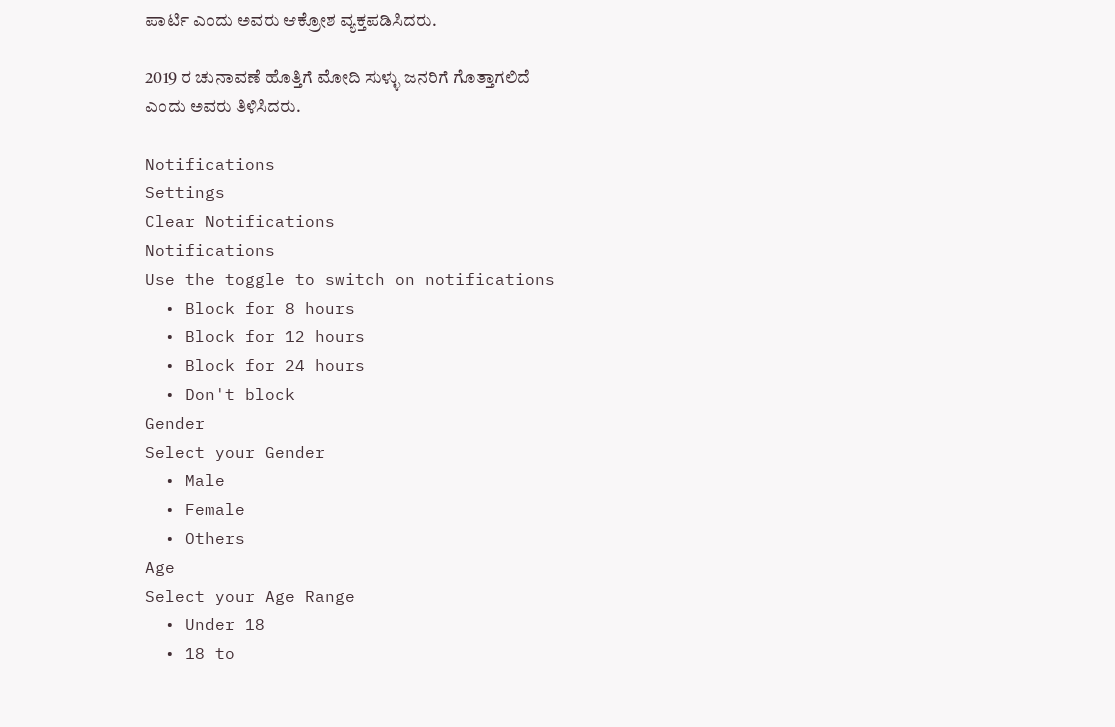ಪಾರ್ಟಿ ಎಂದು ಅವರು ಆಕ್ರೋಶ ವ್ಯಕ್ತಪಡಿಸಿದರು.

2019 ರ ಚುನಾವಣೆ ಹೊತ್ತಿಗೆ ಮೋದಿ ಸುಳ್ಳು ಜನರಿಗೆ ಗೊತ್ತಾಗಲಿದೆ ಎಂದು ಅವರು ತಿಳಿಸಿದರು.

Notifications
Settings
Clear Notifications
Notifications
Use the toggle to switch on notifications
  • Block for 8 hours
  • Block for 12 hours
  • Block for 24 hours
  • Don't block
Gender
Select your Gender
  • Male
  • Female
  • Others
Age
Select your Age Range
  • Under 18
  • 18 to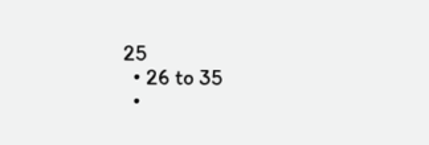25
  • 26 to 35
  •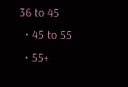36 to 45
  • 45 to 55
  • 55+